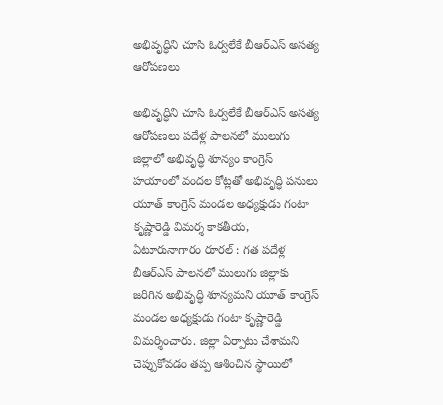అభివృద్ధిని చూసి ఓర్వలేకే బీఆర్ఎస్‌ అసత్య ఆరోపణలు

అభివృద్ధిని చూసి ఓర్వలేకే బీఆర్ఎస్‌ అసత్య ఆరోపణలు పదేళ్ల పాలనలో ములుగు జిల్లాలో అభివృద్ధి శూన్యం కాంగ్రెస్‌ హయాంలో వందల కోట్లతో అభివృద్ధి పనులు యూత్‌ కాంగ్రెస్‌ మండల అధ్యక్షుడు గంటా కృష్ణారెడ్డి విమర్శ కాకతీయ, ఏటూరునాగారం రూరల్ : గత పదేళ్ల బీఆర్‌ఎస్‌ పాలనలో ములుగు జిల్లాకు జరిగిన అభివృద్ధి శూన్యమని యూత్‌ కాంగ్రెస్‌ మండల అధ్యక్షుడు గంటా కృష్ణారెడ్డి విమర్శించారు. జిల్లా ఏర్పాటు చేశామని చెప్పుకోవడం తప్ప ఆశించిన స్థాయిలో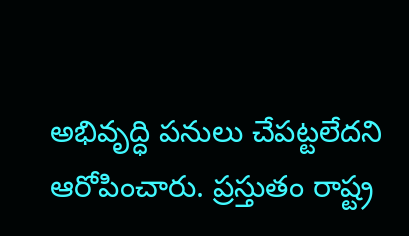అభివృద్ధి పనులు చేపట్టలేదని ఆరోపించారు. ప్రస్తుతం రాష్ట్ర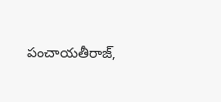పంచాయతీరాజ్‌,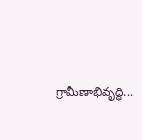గ్రామీణాభివృద్ధి...